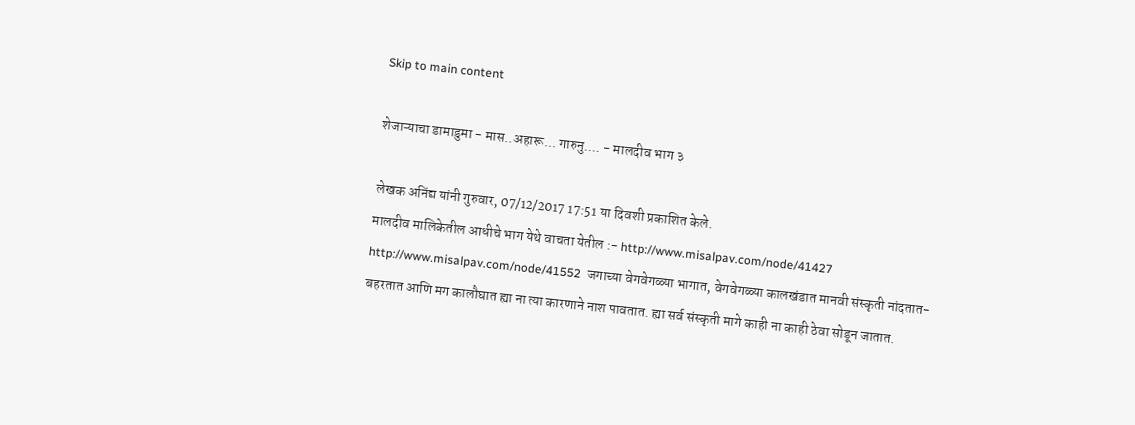Skip to main content

शेजाऱ्याचा डामाडुमा - मास..अहारू... गारुनु.... - मालदीव भाग ३

लेखक अनिंद्य यांनी गुरुवार, 07/12/2017 17:51 या दिवशी प्रकाशित केले.
मालदीव मालिकेतील आधीचे भाग येथे वाचता येतील :- http://www.misalpav.com/node/41427 http://www.misalpav.com/node/41552  जगाच्या वेगवेगळ्या भागात, वेगवेगळ्या कालखंडात मानवी संस्कृती नांदतात-बहरतात आणि मग कालौघात ह्या ना त्या कारणाने नाश पावतात. ह्या सर्व संस्कृती मागे काही ना काही ठेवा सोडून जातात.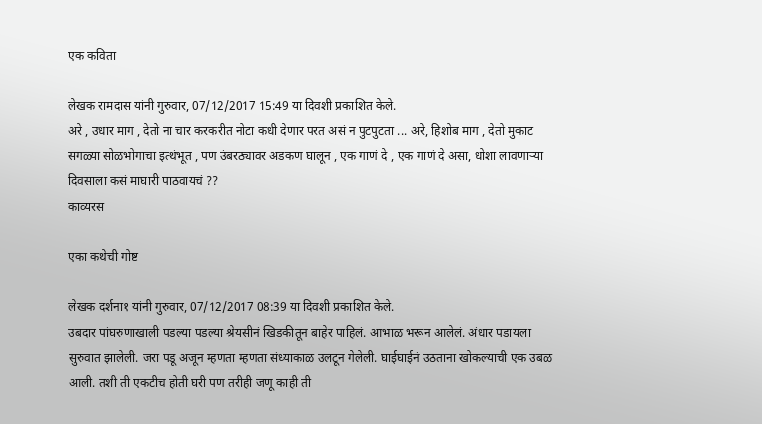एक कविता

लेखक रामदास यांनी गुरुवार, 07/12/2017 15:49 या दिवशी प्रकाशित केले.
अरे , उधार माग , देतो ना चार करकरीत नोटा कधी देणार परत असं न पुटपुटता ... अरे, हिशोब माग , देतो मुकाट सगळ्या सोळभोगाचा इत्थंभूत , पण उंबरठ्यावर अडकण घालून , एक गाणं दे , एक गाणं दे असा, धोशा लावणाऱ्या दिवसाला कसं माघारी पाठवायचं ??
काव्यरस

एका कथेची गोष्ट

लेखक दर्शना१ यांनी गुरुवार, 07/12/2017 08:39 या दिवशी प्रकाशित केले.
उबदार पांघरुणाखाली पडल्या पडल्या श्रेयसीनं खिडकीतून बाहेर पाहिलं. आभाळ भरून आलेलं. अंधार पडायला सुरुवात झालेली. जरा पडू अजून म्हणता म्हणता संध्याकाळ उलटून गेलेली. घाईघाईनं उठताना खोकल्याची एक उबळ आली. तशी ती एकटीच होती घरी पण तरीही जणू काही ती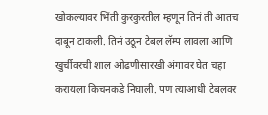खोकल्यावर भिंती कुरकुरतील म्हणून तिनं ती आतच दाबून टाकली. तिनं उठून टेबल लॅम्प लावला आणि खुर्चीवरची शाल ओढणीसारखी अंगावर घेत चहा करायला किचनकडे निघाली. पण त्याआधी टेबलवर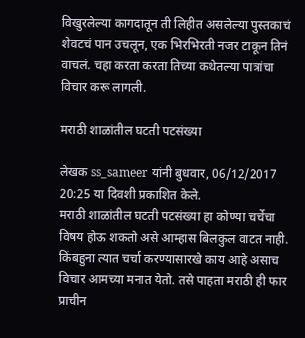विखुरलेल्या कागदातून ती लिहीत असलेल्या पुस्तकाचं शेवटचं पान उचलून, एक भिरभिरती नजर टाकून तिनं वाचलं. चहा करता करता तिच्या कथेतल्या पात्रांचा विचार करू लागली.

मराठी शाळांतील घटती पटसंख्या

लेखक ss_sameer यांनी बुधवार, 06/12/2017 20:25 या दिवशी प्रकाशित केले.
मराठी शाळांतील घटती पटसंख्या हा कोण्या चर्चेचा विषय होऊ शकतो असे आम्हास बिलकुल वाटत नाही. किंबहुना त्यात चर्चा करण्यासारखे काय आहे असाच विचार आमच्या मनात येतो. तसे पाहता मराठी ही फार प्राचीन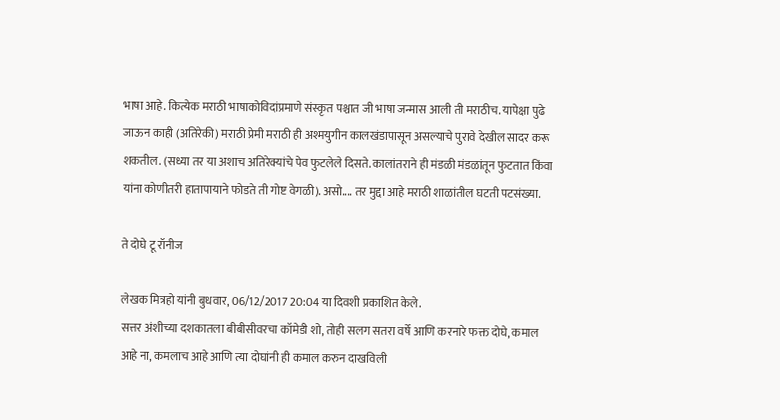भाषा आहे. कित्येक मराठी भाषाकोविदांप्रमाणे संस्कृत पश्चात जी भाषा जन्मास आली ती मराठीच. यापेक्षा पुढे जाऊन काही (अतिरेकी) मराठी प्रेमी मराठी ही अश्मयुगीन कालखंडापासून असल्याचे पुरावे देखील सादर करू शकतील. (सध्या तर या अशाच अतिरेक्यांचे पेव फुटलेले दिसते. कालांतराने ही मंडळी मंडळांतून फुटतात किंवा यांना कोणीतरी हातापायाने फोडते ती गोष्ट वेगळी). असो.... तर मुद्दा आहे मराठी शाळांतील घटती पटसंख्या.

ते दोघे टू रॉनीज

लेखक मित्रहो यांनी बुधवार, 06/12/2017 20:04 या दिवशी प्रकाशित केले.
सत्तर अंशीच्या दशकातला बीबीसीवरचा कॉमेडी शो, तोही सलग सतरा वर्षे आणि करनारे फक्त दोघे, कमाल आहे ना, कमलाच आहे आणि त्या दोघांनी ही कमाल करुन दाखविली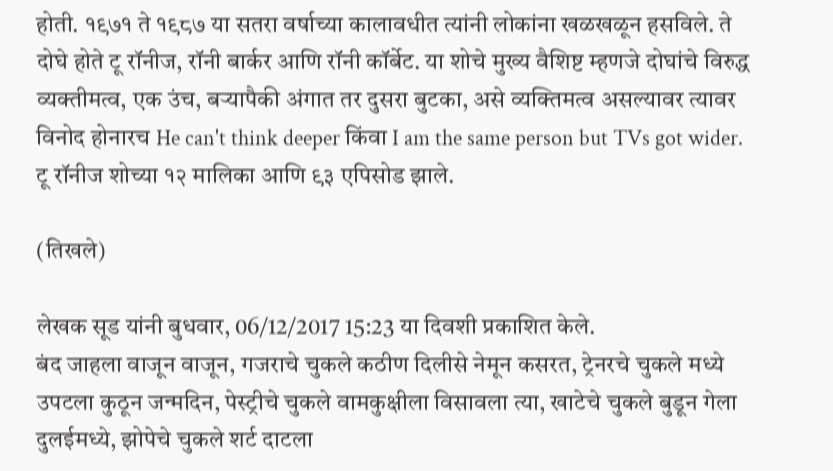होती. १९७१ ते १९८७ या सतरा वर्षाच्या कालावधीत त्यांनी लोकांना खळखळून हसविले. ते दोघे होते टू रॉनीज, रॉनी बार्कर आणि रॉनी कॉर्बेट. या शोचे मुख्य वैशिष्ट म्हणजे दोघांचे विरुद्ध व्यक्तीमत्व, एक उंच, बऱ्यापैकी अंगात तर दुसरा बुटका, असे व्यक्तिमत्व असल्यावर त्यावर विनोद होनारच He can't think deeper किंवा I am the same person but TVs got wider. टू रॉनीज शोच्या १२ मालिका आणि ९३ एपिसोड झाले.

(तिखले)

लेखक सूड यांनी बुधवार, 06/12/2017 15:23 या दिवशी प्रकाशित केले.
बंद जाहला वाजून वाजून, गजराचे चुकले कठीण दिलीसे नेमून कसरत, ट्रेनरचे चुकले मध्ये उपटला कुठून जन्मदिन, पेस्ट्रीचे चुकले वामकुक्षीला विसावला त्या, खाटेचे चुकले बुडून गेला दुलईमध्ये, झोपेचे चुकले शर्ट दाटला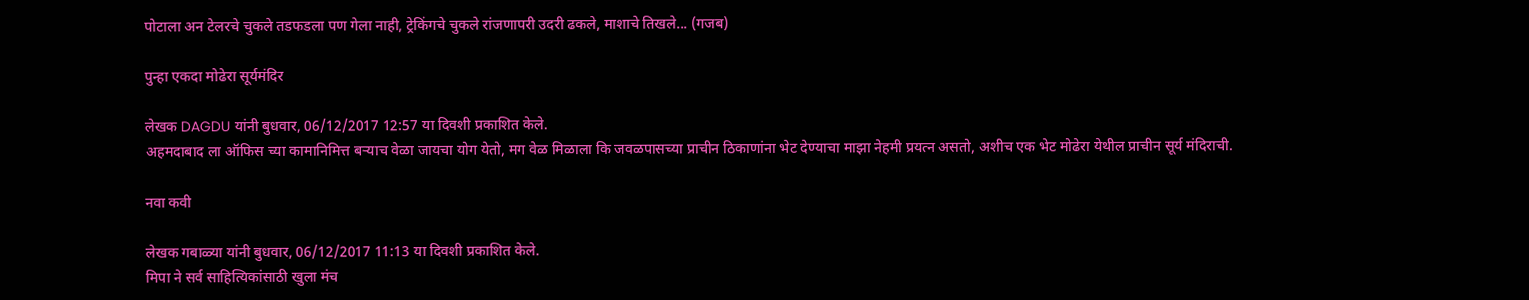पोटाला अन टेलरचे चुकले तडफडला पण गेला नाही, ट्रेकिंगचे चुकले रांजणापरी उदरी ढकले, माशाचे तिखले... (गजब)

पुन्हा एकदा मोढेरा सूर्यमंदिर

लेखक DAGDU यांनी बुधवार, 06/12/2017 12:57 या दिवशी प्रकाशित केले.
अहमदाबाद ला ऑफिस च्या कामानिमित्त बऱ्याच वेळा जायचा योग येतो, मग वेळ मिळाला कि जवळपासच्या प्राचीन ठिकाणांना भेट देण्याचा माझा नेहमी प्रयत्न असतो, अशीच एक भेट मोढेरा येथील प्राचीन सूर्य मंदिराची.

नवा कवी

लेखक गबाळ्या यांनी बुधवार, 06/12/2017 11:13 या दिवशी प्रकाशित केले.
मिपा ने सर्व साहित्यिकांसाठी खुला मंच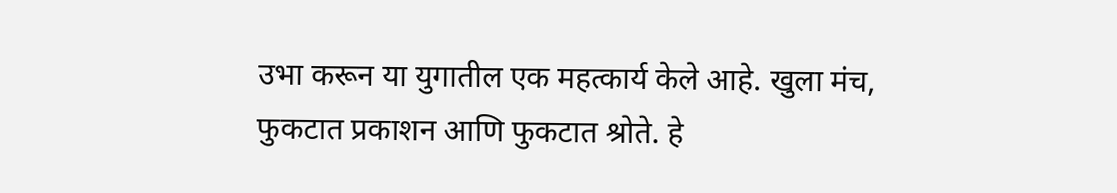उभा करून या युगातील एक महत्कार्य केले आहे. खुला मंच, फुकटात प्रकाशन आणि फुकटात श्रोते. हे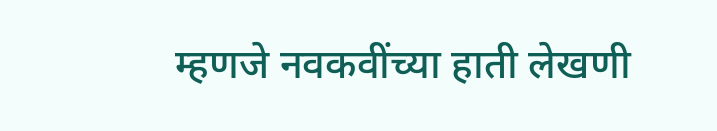म्हणजे नवकवींच्या हाती लेखणी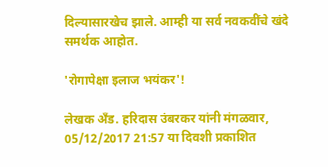दिल्यासारखेच झाले. आम्ही या सर्व नवकवींचे खंदे समर्थक आहोत.

'रोगापेक्षा इलाज भयंकर'!

लेखक अँड. हरिदास उंबरकर यांनी मंगळवार, 05/12/2017 21:57 या दिवशी प्रकाशित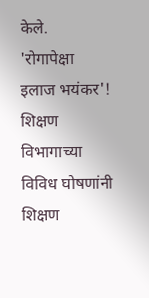केले.
'रोगापेक्षा इलाज भयंकर'! शिक्षण विभागाच्या विविध घोषणांनी शिक्षण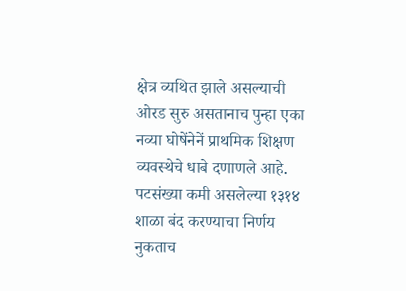क्षेत्र व्यथित झाले असल्याची ओरड सुरु असतानाच पुन्हा एका नव्या घोषेंनेनें प्राथमिक शिक्षण व्यवस्थेचे धाबे दणाणले आहे. पटसंख्या कमी असलेल्या १३१४ शाळा बंद करण्याचा निर्णय नुकताच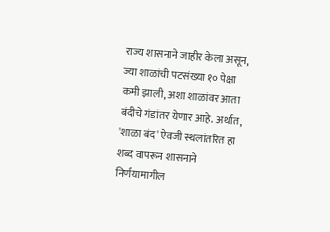राज्य शासनाने जाहीर केला असून, ज्या शाळांची पटसंख्या १० पेक्षा कमी झाली, अशा शाळांवर आता बंदीचे गंडांतर येणार आहे. अर्थात, 'शाळा बंद' ऐवजी स्थलांतरित हा शब्द वापरून शासनाने निर्णयामागील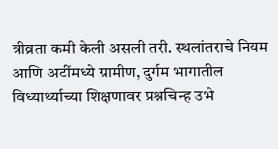त्रीव्रता कमी केली असली तरी. स्थलांतराचे नियम आणि अटींमध्ये ग्रामीण, दुर्गम भागातील विध्यार्थ्याच्या शिक्षणावर प्रश्नचिन्ह उभे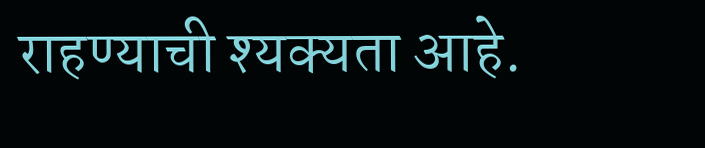राहण्याची श्यक्यता आहे.